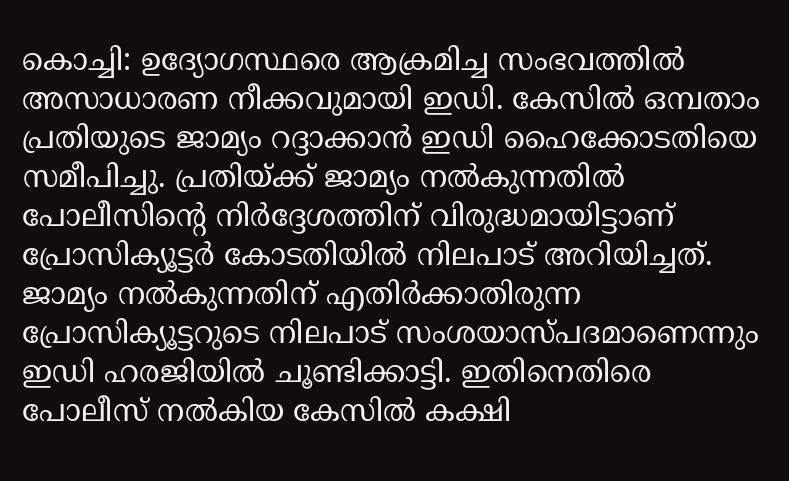കൊച്ചി: ഉദ്യോഗസ്ഥരെ ആക്രമിച്ച സംഭവത്തിൽ അസാധാരണ നീക്കവുമായി ഇഡി. കേസിൽ ഒമ്പതാം പ്രതിയുടെ ജാമ്യം റദ്ദാക്കാൻ ഇഡി ഹൈക്കോടതിയെ സമീപിച്ചു. പ്രതിയ്ക്ക് ജാമ്യം നൽകുന്നതിൽ പോലീസിന്റെ നിർദ്ദേശത്തിന് വിരുദ്ധമായിട്ടാണ് പ്രോസിക്യൂട്ടർ കോടതിയിൽ നിലപാട് അറിയിച്ചത്. ജാമ്യം നൽകുന്നതിന് എതിർക്കാതിരുന്ന പ്രോസിക്യൂട്ടറുടെ നിലപാട് സംശയാസ്പദമാണെന്നും ഇഡി ഹരജിയിൽ ചൂണ്ടിക്കാട്ടി. ഇതിനെതിരെ പോലീസ് നൽകിയ കേസിൽ കക്ഷി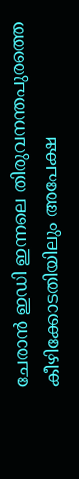ചേരാൻ ഇഡി ഇന്നലെ തിരുവനന്തപുരത്തെ കീഴിക്കോടതിയിലും അപേക്ഷ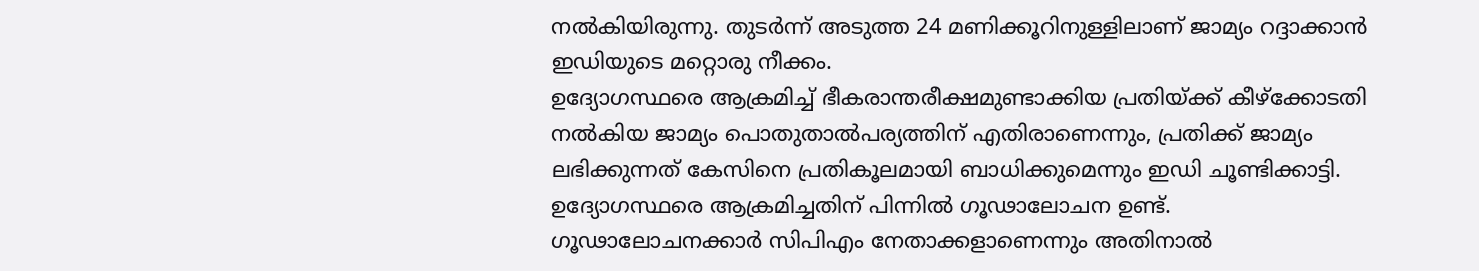നൽകിയിരുന്നു. തുടർന്ന് അടുത്ത 24 മണിക്കൂറിനുള്ളിലാണ് ജാമ്യം റദ്ദാക്കാൻ ഇഡിയുടെ മറ്റൊരു നീക്കം.
ഉദ്യോഗസ്ഥരെ ആക്രമിച്ച് ഭീകരാന്തരീക്ഷമുണ്ടാക്കിയ പ്രതിയ്ക്ക് കീഴ്ക്കോടതി നൽകിയ ജാമ്യം പൊതുതാൽപര്യത്തിന് എതിരാണെന്നും, പ്രതിക്ക് ജാമ്യം ലഭിക്കുന്നത് കേസിനെ പ്രതികൂലമായി ബാധിക്കുമെന്നും ഇഡി ചൂണ്ടിക്കാട്ടി. ഉദ്യോഗസ്ഥരെ ആക്രമിച്ചതിന് പിന്നിൽ ഗൂഢാലോചന ഉണ്ട്. ഗൂഢാലോചനക്കാർ സിപിഎം നേതാക്കളാണെന്നും അതിനാൽ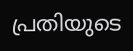പ്രതിയുടെ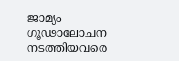ജാമ്യം ഗൂഢാലോചന നടത്തിയവരെ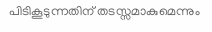പിടികൂടുന്നതിന് തടസ്സമാകുമെന്നും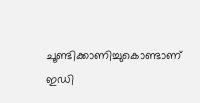ചൂണ്ടിക്കാണിച്ചുകൊണ്ടാണ് ഇഡി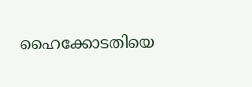ഹൈക്കോടതിയെ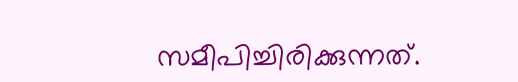സമീപിച്ചിരിക്കുന്നത്.